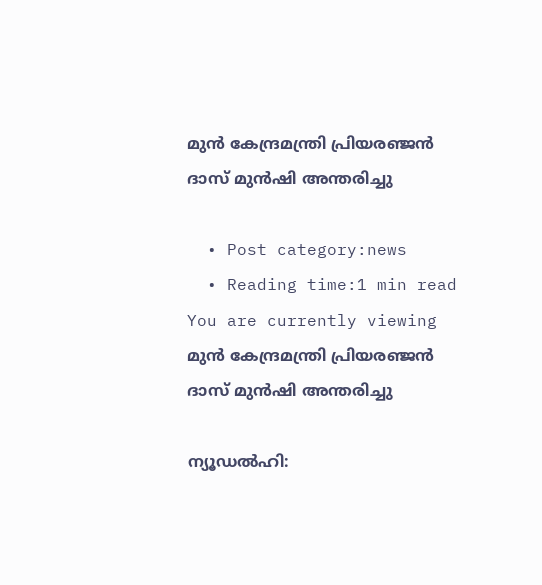മുന്‍ കേന്ദ്രമന്ത്രി പ്രിയരഞ്ജന്‍ ദാസ് മുന്‍ഷി അന്തരിച്ചു

  • Post category:news
  • Reading time:1 min read
You are currently viewing മുന്‍ കേന്ദ്രമന്ത്രി പ്രിയരഞ്ജന്‍ ദാസ് മുന്‍ഷി അന്തരിച്ചു

ന്യൂഡല്‍ഹി: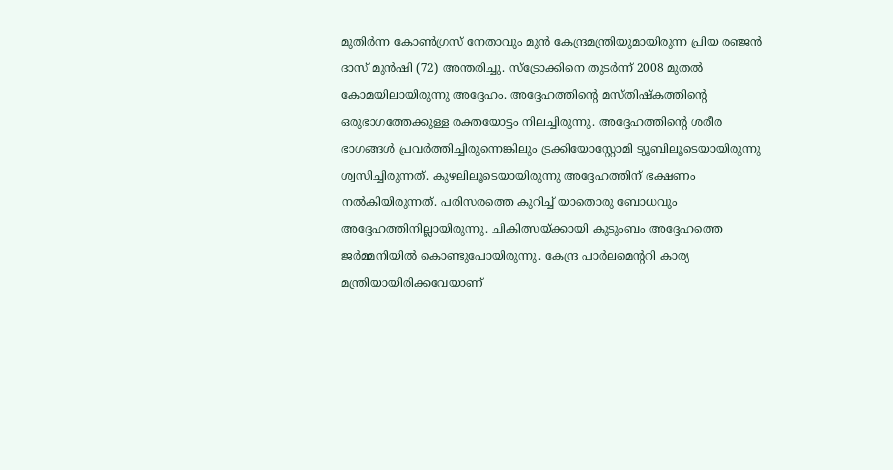മുതിര്‍ന്ന കോണ്‍ഗ്രസ് നേതാവും മുന്‍ കേന്ദ്രമന്ത്രിയുമായിരുന്ന പ്രിയ രഞ്ജന്‍ ദാസ് മുന്‍ഷി (72) അന്തരിച്ചു. സ്‌ട്രോക്കിനെ തുടര്‍ന്ന് 2008 മുതല്‍ കോമയിലായിരുന്നു അദ്ദേഹം. അദ്ദേഹത്തിന്റെ മസ്തിഷ്‌കത്തിന്റെ ഒരുഭാഗത്തേക്കുള്ള രക്തയോട്ടം നിലച്ചിരുന്നു. അദ്ദേഹത്തിന്റെ ശരീര ഭാഗങ്ങള്‍ പ്രവര്‍ത്തിച്ചിരുന്നെങ്കിലും ട്രക്കിയോസ്റ്റോമി ട്യൂബിലൂടെയായിരുന്നു ശ്വസിച്ചിരുന്നത്. കുഴലിലൂടെയായിരുന്നു അദ്ദേഹത്തിന് ഭക്ഷണം നല്‍കിയിരുന്നത്. പരിസരത്തെ കുറിച്ച് യാതൊരു ബോധവും അദ്ദേഹത്തിനില്ലായിരുന്നു. ചികിത്സയ്ക്കായി കുടുംബം അദ്ദേഹത്തെ ജര്‍മ്മനിയില്‍ കൊണ്ടുപോയിരുന്നു. കേന്ദ്ര പാര്‍ലമെന്ററി കാര്യ മന്ത്രിയായിരിക്കവേയാണ്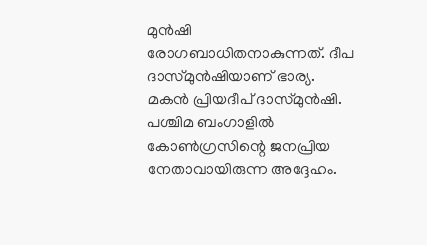മുന്‍ഷി രോഗബാധിതനാകുന്നത്. ദീപ ദാസ്മുന്‍ഷിയാണ് ഭാര്യ. മകന്‍ പ്രിയദീപ് ദാസ്മുന്‍ഷി. പശ്ചിമ ബംഗാളില്‍ കോണ്‍ഗ്രസിന്റെ ജനപ്രിയ നേതാവായിരുന്ന അദ്ദേഹം.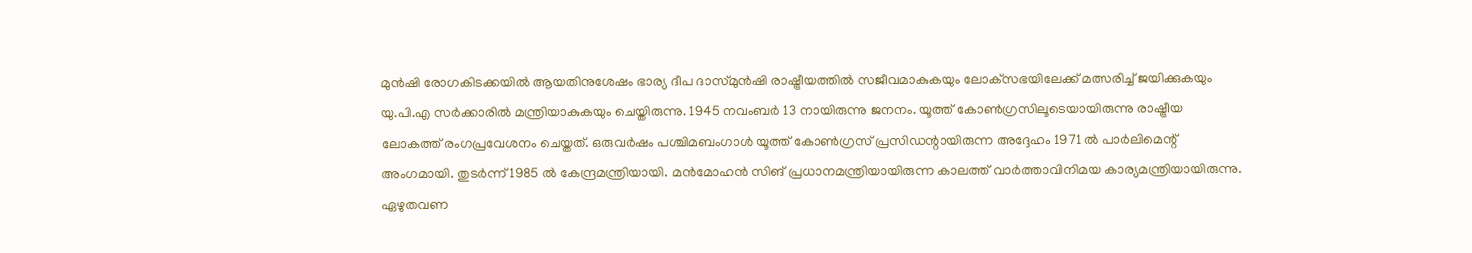മുന്‍ഷി രോഗകിടക്കയില്‍ ആയതിനുശേഷം ഭാര്യ ദീപ ദാസ്മുന്‍ഷി രാഷ്ട്രീയത്തില്‍ സജീവമാകുകയും ലോക്‌സഭയിലേക്ക് മത്സരിച്ച് ജയിക്കുകയും യു.പി.എ സര്‍ക്കാരില്‍ മന്ത്രിയാകുകയും ചെയ്തിരുന്നു. 1945 നവംബര്‍ 13 നായിരുന്നു ജനനം. യൂത്ത് കോണ്‍ഗ്രസിലൂടെയായിരുന്നു രാഷ്ട്രീയ ലോകത്ത് രംഗപ്രവേശനം ചെയ്തത്. ഒരുവര്‍ഷം പശ്ചിമബംഗാള്‍ യൂത്ത് കോണ്‍ഗ്രസ് പ്രസിഡന്റായിരുന്ന അദ്ദേഹം 1971 ല്‍ പാര്‍ലിമെന്റ് അംഗമായി. തുടര്‍ന്ന് 1985 ല്‍ കേന്ദ്രമന്ത്രിയായി. മന്‍മോഹന്‍ സിങ് പ്രധാനമന്ത്രിയായിരുന്ന കാലത്ത് വാര്‍ത്താവിനിമയ കാര്യമന്ത്രിയായിരുന്നു. ഏഴുതവണ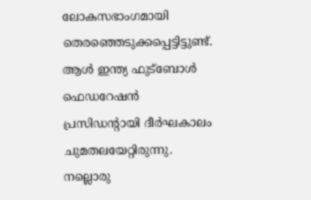ലോകസഭാംഗമായി തെരഞ്ഞെടുക്കപ്പെട്ടിട്ടുണ്ട്. ആള്‍ ഇന്ത്യ ഫുട്‌ബോള്‍ ഫെഡറേഷന്‍ പ്രസിഡന്റായി ദീര്‍ഘകാലം ചുമതലയേറ്റിരുന്നു. നല്ലൊരു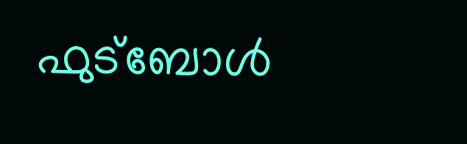ഫുട്‌ബോള്‍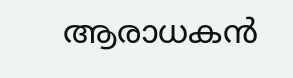ആരാധകന്‍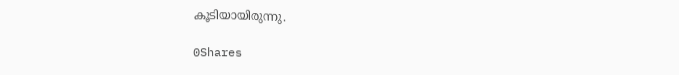കൂടിയായിരുന്നു.

0Shares